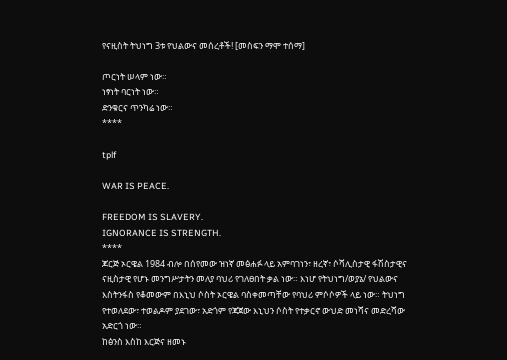የናዚስት ትህነግ 3ቱ የህልውና መሰረቶች! [መስፍን ማሞ ተሰማ]

ጦርነት ሠላም ነው።
ነፃነት ባርነት ነው።
ድንቁርና ጥንካሬ ነው።
****

tplf

WAR IS PEACE.

FREEDOM IS SLAVERY.
IGNORANCE IS STRENGTH.
****
ጆርጅ ኦርዌል 1984 ብሎ በሰየመው ዝነኛ መፅሐፉ ላይ አምባገነን፣ ዘረኛ፣ ሶሻሊስታዊ ፋሽስታዊና ናዚስታዊ የሆኑ መንግሥታትን መለያ ባህሪ የገለፀበት ቃል ነው። እነሆ የትህነግ/ወያኔ/ የህልውና እስትንፋስ የቆመውም በእኒህ ሶስት ኦርዌል ባስቀመጣቸው የባህሪ ምሶሶዎች ላይ ነው። ትህነግ የተወለደው፣ ተወልዶም ያደገው፣ አድጎም የጃጀው እኒህን ሶስት የተቃርኖ ውህድ መነሻና መድረሻው አድርጎ ነው።
ከፅንስ እስከ እርጅና ዘመኑ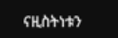ናዚስትነቱን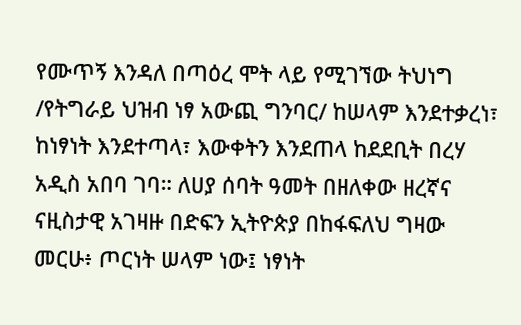የሙጥኝ እንዳለ በጣዕረ ሞት ላይ የሚገኘው ትህነግ /የትግራይ ህዝብ ነፃ አውጪ ግንባር/ ከሠላም እንደተቃረነ፣ ከነፃነት እንደተጣላ፣ እውቀትን እንደጠላ ከደደቢት በረሃ አዲስ አበባ ገባ። ለሀያ ሰባት ዓመት በዘለቀው ዘረኛና ናዚስታዊ አገዛዙ በድፍን ኢትዮጵያ በከፋፍለህ ግዛው መርሁ፥ ጦርነት ሠላም ነው፤ ነፃነት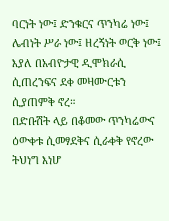ባርነት ነው፤ ድንቁርና ጥንካሬ ነው፤ ሌብነት ሥራ ነው፤ ዘረኝነት ወርቅ ነው፤ እያለ በአብዮታዊ ዲሞክራሲ ሲጠረንፍና ደቀ መዛሙርቱን ሲያጠምቅ ኖረ።
በድቡሽት ላይ በቆመው ጥንካሬውና ዕውቀቱ ሲመፃደቅና ሲራቀቅ የኖረው ትህነግ እነሆ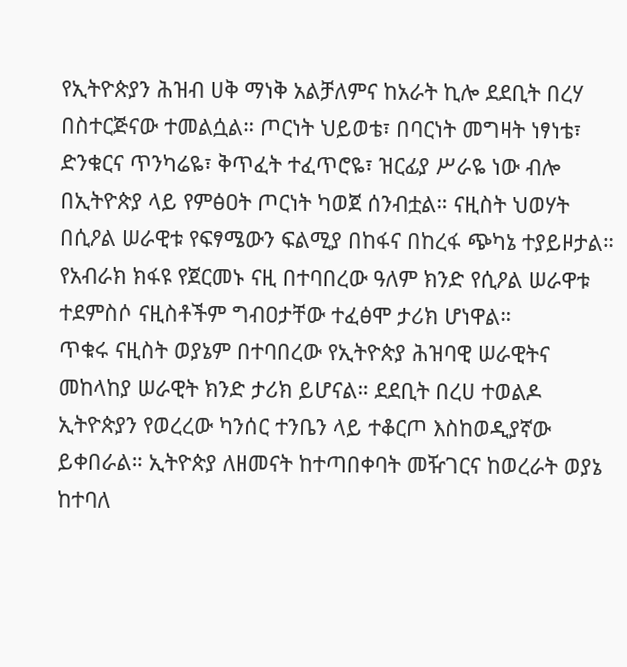የኢትዮጵያን ሕዝብ ሀቅ ማነቅ አልቻለምና ከአራት ኪሎ ደደቢት በረሃ በስተርጅናው ተመልሷል። ጦርነት ህይወቴ፣ በባርነት መግዛት ነፃነቴ፣ ድንቁርና ጥንካሬዬ፣ ቅጥፈት ተፈጥሮዬ፣ ዝርፊያ ሥራዬ ነው ብሎ በኢትዮጵያ ላይ የምፅዐት ጦርነት ካወጀ ሰንብቷል። ናዚስት ህወሃት በሲዖል ሠራዊቱ የፍፃሜውን ፍልሚያ በከፋና በከረፋ ጭካኔ ተያይዞታል። የአብራክ ክፋዩ የጀርመኑ ናዚ በተባበረው ዓለም ክንድ የሲዖል ሠራዋቱ ተደምስሶ ናዚስቶችም ግብዐታቸው ተፈፅሞ ታሪክ ሆነዋል።
ጥቁሩ ናዚስት ወያኔም በተባበረው የኢትዮጵያ ሕዝባዊ ሠራዊትና መከላከያ ሠራዊት ክንድ ታሪክ ይሆናል። ደደቢት በረሀ ተወልዶ ኢትዮጵያን የወረረው ካንሰር ተንቤን ላይ ተቆርጦ እስከወዲያኛው ይቀበራል። ኢትዮጵያ ለዘመናት ከተጣበቀባት መዥገርና ከወረራት ወያኔ ከተባለ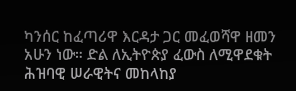ካንሰር ከፈጣሪዋ እርዳታ ጋር መፈወሻዋ ዘመን አሁን ነው። ድል ለኢትዮጵያ ፈውስ ለሚዋደቁት ሕዝባዊ ሠራዊትና መከላከያ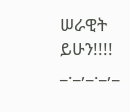ሠራዊት ይሁን!!!!
_._,_._,_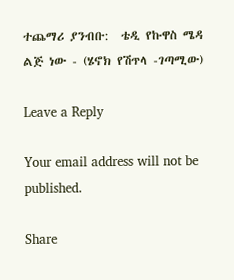ተጨማሪ ያንብቡ:  ቴዲ የኩዋስ ሜዳ ልጅ ነው - (ሄኖክ የሽጥላ -ገጣሚው)

Leave a Reply

Your email address will not be published.

Share